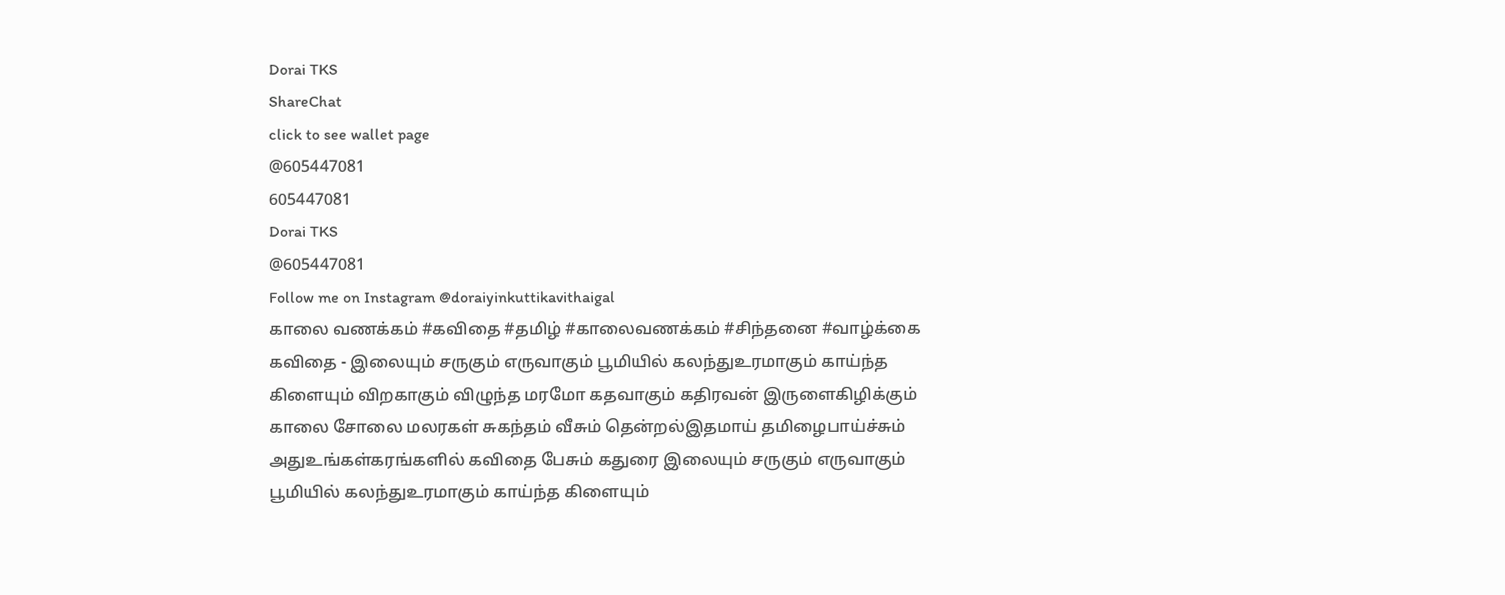Dorai TKS
ShareChat
click to see wallet page
@605447081
605447081
Dorai TKS
@605447081
Follow me on Instagram @doraiyinkuttikavithaigal
காலை வணக்கம் #கவிதை #தமிழ் #காலைவணக்கம் #சிந்தனை #வாழ்க்கை
கவிதை - இலையும் சருகும் எருவாகும் பூமியில் கலந்துஉரமாகும் காய்ந்த கிளையும் விறகாகும் விழுந்த மரமோ கதவாகும் கதிரவன் இருளைகிழிக்கும் காலை சோலை மலரகள் சுகந்தம் வீசும் தென்றல்இதமாய் தமிழைபாய்ச்சும் அதுஉங்கள்கரங்களில் கவிதை பேசும் கதுரை இலையும் சருகும் எருவாகும் பூமியில் கலந்துஉரமாகும் காய்ந்த கிளையும்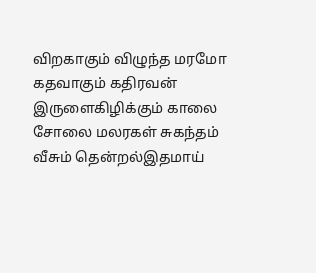விறகாகும் விழுந்த மரமோ கதவாகும் கதிரவன் இருளைகிழிக்கும் காலை சோலை மலரகள் சுகந்தம் வீசும் தென்றல்இதமாய்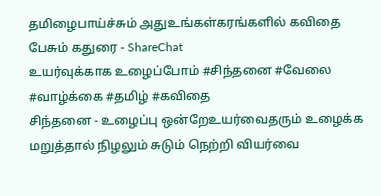தமிழைபாய்ச்சும் அதுஉங்கள்கரங்களில் கவிதை பேசும் கதுரை - ShareChat
உயர்வுக்காக உழைப்போம் #சிந்தனை #வேலை #வாழ்க்கை #தமிழ் #கவிதை
சிந்தனை - உழைப்பு ஒன்றேஉயர்வைதரும் உழைக்க மறுத்தால் நிழலும் சுடும் நெற்றி வியர்வை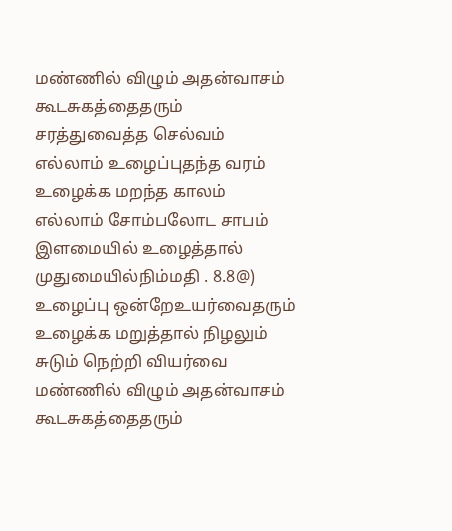மண்ணில் விழும் அதன்வாசம் கூடசுகத்தைதரும் சரத்துவைத்த செல்வம் எல்லாம் உழைப்புதந்த வரம்  உழைக்க மறந்த காலம் எல்லாம் சோம்பலோட சாபம் இளமையில் உழைத்தால்  முதுமையில்நிம்மதி . 8.8@) உழைப்பு ஒன்றேஉயர்வைதரும் உழைக்க மறுத்தால் நிழலும் சுடும் நெற்றி வியர்வை மண்ணில் விழும் அதன்வாசம் கூடசுகத்தைதரும்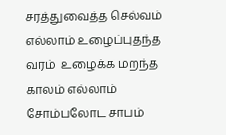சரத்துவைத்த செல்வம் எல்லாம் உழைப்புதந்த வரம்  உழைக்க மறந்த காலம் எல்லாம் சோம்பலோட சாபம்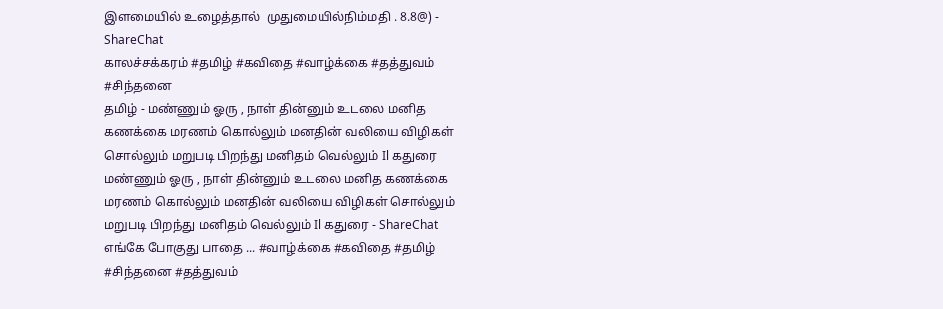இளமையில் உழைத்தால்  முதுமையில்நிம்மதி . 8.8@) - ShareChat
காலச்சக்கரம் #தமிழ் #கவிதை #வாழ்க்கை #தத்துவம் #சிந்தனை
தமிழ் - மண்ணும் ஓரு , நாள் தின்னும் உடலை மனித கணக்கை மரணம் கொல்லும் மனதின் வலியை விழிகள் சொல்லும் மறுபடி பிறந்து மனிதம் வெல்லும் Il கதுரை மண்ணும் ஓரு , நாள் தின்னும் உடலை மனித கணக்கை மரணம் கொல்லும் மனதின் வலியை விழிகள் சொல்லும் மறுபடி பிறந்து மனிதம் வெல்லும் Il கதுரை - ShareChat
எங்கே போகுது பாதை ... #வாழ்க்கை #கவிதை #தமிழ் #சிந்தனை #தத்துவம்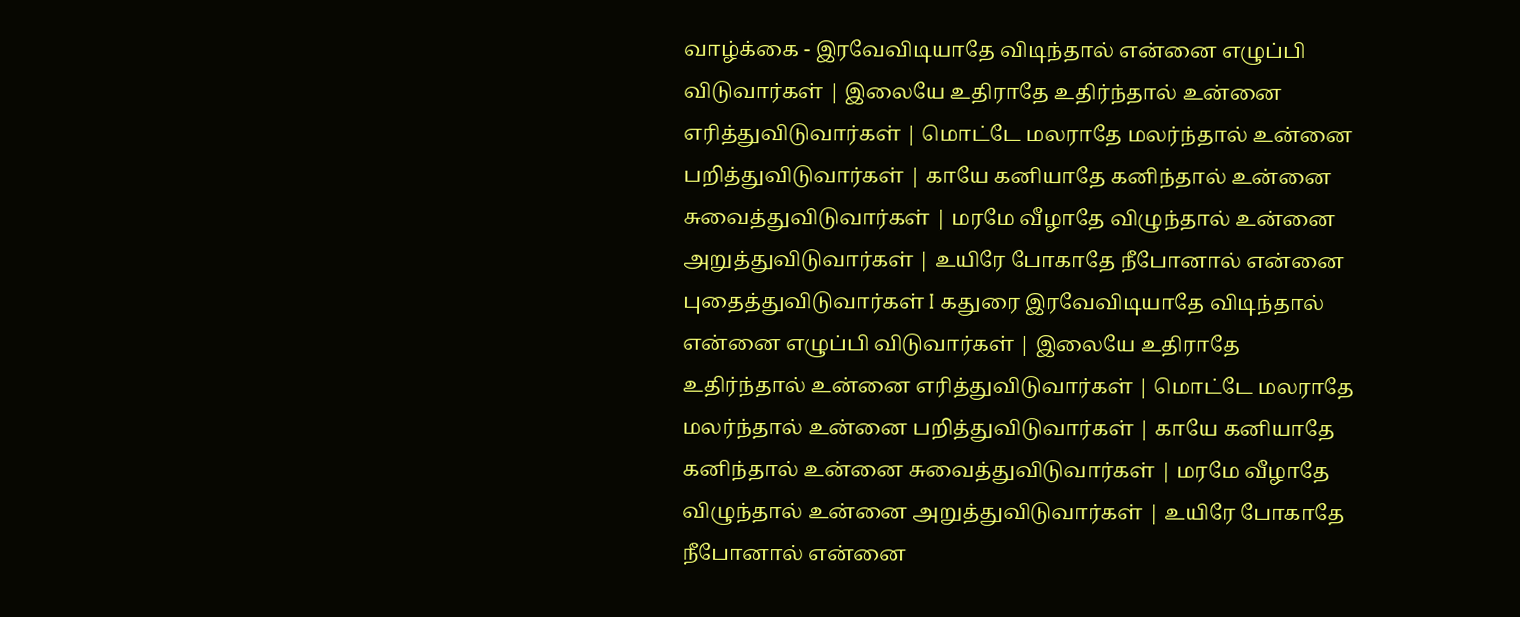வாழ்க்கை - இரவேவிடியாதே விடிந்தால் என்னை எழுப்பி விடுவார்கள் | இலையே உதிராதே உதிர்ந்தால் உன்னை எரித்துவிடுவார்கள் | மொட்டே மலராதே மலர்ந்தால் உன்னை பறித்துவிடுவார்கள் | காயே கனியாதே கனிந்தால் உன்னை சுவைத்துவிடுவார்கள் | மரமே வீழாதே விழுந்தால் உன்னை அறுத்துவிடுவார்கள் | உயிரே போகாதே நீபோனால் என்னை புதைத்துவிடுவார்கள் I கதுரை இரவேவிடியாதே விடிந்தால் என்னை எழுப்பி விடுவார்கள் | இலையே உதிராதே உதிர்ந்தால் உன்னை எரித்துவிடுவார்கள் | மொட்டே மலராதே மலர்ந்தால் உன்னை பறித்துவிடுவார்கள் | காயே கனியாதே கனிந்தால் உன்னை சுவைத்துவிடுவார்கள் | மரமே வீழாதே விழுந்தால் உன்னை அறுத்துவிடுவார்கள் | உயிரே போகாதே நீபோனால் என்னை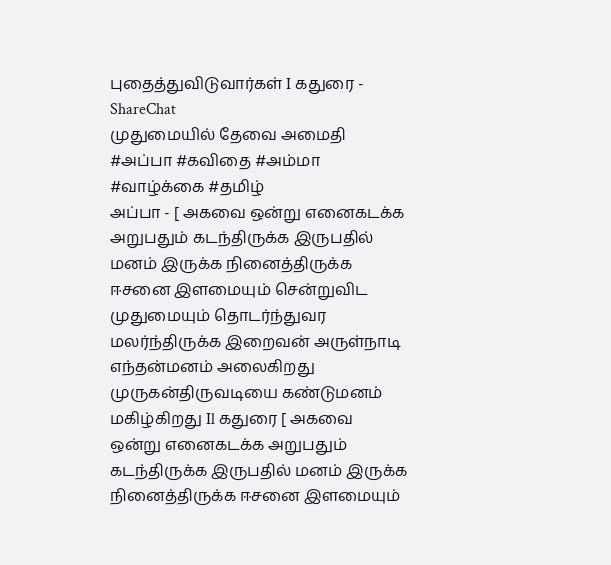புதைத்துவிடுவார்கள் I கதுரை - ShareChat
முதுமையில் தேவை அமைதி #அப்பா #கவிதை #அம்மா #வாழ்க்கை #தமிழ்
அப்பா - [ அகவை ஒன்று எனைகடக்க அறுபதும் கடந்திருக்க இருபதில் மனம் இருக்க நினைத்திருக்க ஈசனை இளமையும் சென்றுவிட முதுமையும் தொடர்ந்துவர மலர்ந்திருக்க இறைவன் அருள்நாடி எந்தன்மனம் அலைகிறது முருகன்திருவடியை கண்டுமனம் மகிழ்கிறது Il கதுரை [ அகவை ஒன்று எனைகடக்க அறுபதும் கடந்திருக்க இருபதில் மனம் இருக்க நினைத்திருக்க ஈசனை இளமையும்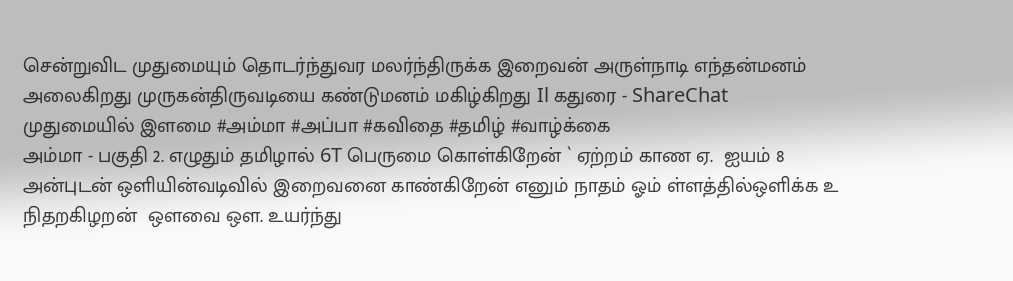சென்றுவிட முதுமையும் தொடர்ந்துவர மலர்ந்திருக்க இறைவன் அருள்நாடி எந்தன்மனம் அலைகிறது முருகன்திருவடியை கண்டுமனம் மகிழ்கிறது Il கதுரை - ShareChat
முதுமையில் இளமை #அம்மா #அப்பா #கவிதை #தமிழ் #வாழ்க்கை
அம்மா - பகுதி 2. எழுதும் தமிழால் 6T பெருமை கொள்கிறேன் ` ஏற்றம் காண ஏ.  ஐயம் 8 அன்புடன் ஒளியின்வடிவில் இறைவனை காண்கிறேன் எனும் நாதம் ஓம் ள்ளத்தில்ஒளிக்க உ நிதறகிழறன்  ஔவை ஔ. உயர்ந்து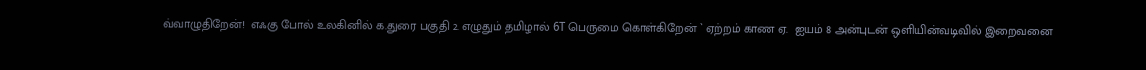வ்வாழுதிறேன்!  எஃகு போல் உலகினில் க.துரை பகுதி 2. எழுதும் தமிழால் 6T பெருமை கொள்கிறேன் ` ஏற்றம் காண ஏ.  ஐயம் 8 அன்புடன் ஒளியின்வடிவில் இறைவனை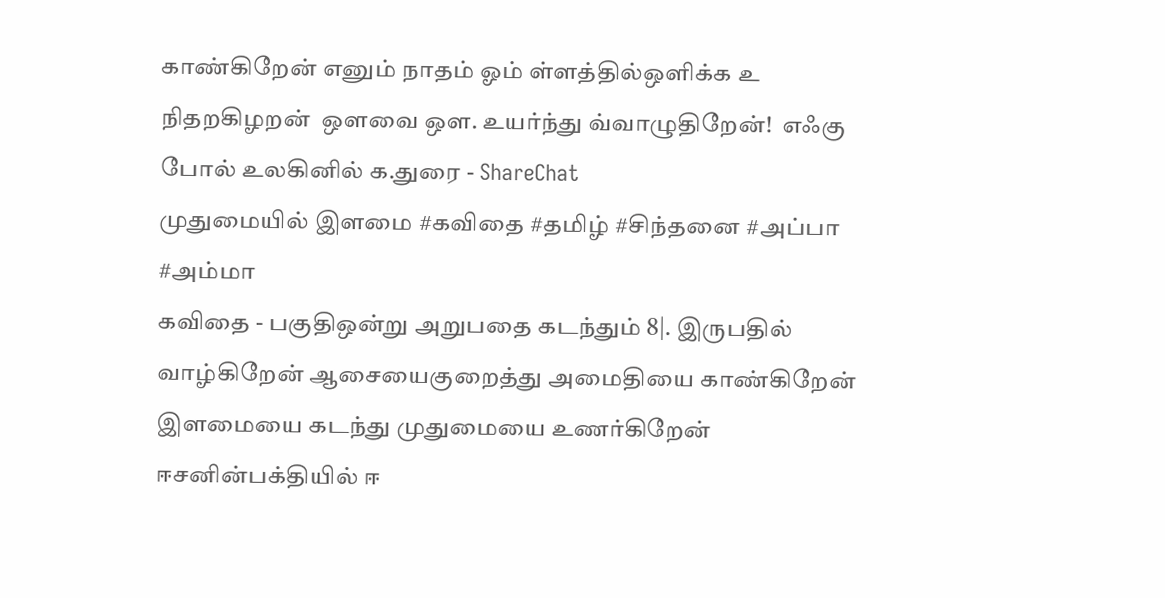காண்கிறேன் எனும் நாதம் ஓம் ள்ளத்தில்ஒளிக்க உ நிதறகிழறன்  ஔவை ஔ. உயர்ந்து வ்வாழுதிறேன்!  எஃகு போல் உலகினில் க.துரை - ShareChat
முதுமையில் இளமை #கவிதை #தமிழ் #சிந்தனை #அப்பா #அம்மா
கவிதை - பகுதிஒன்று அறுபதை கடந்தும் 8|. இருபதில் வாழ்கிறேன் ஆசையைகுறைத்து அமைதியை காண்கிறேன் இளமையை கடந்து முதுமையை உணர்கிறேன் ஈசனின்பக்தியில் ஈ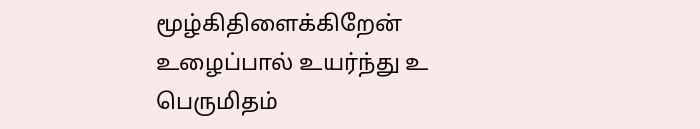மூழ்கிதிளைக்கிறேன் உழைப்பால் உயர்ந்து உ பெருமிதம்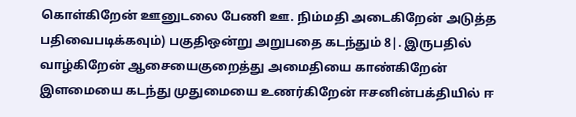கொள்கிறேன் ஊனுடலை பேணி ஊ. நிம்மதி அடைகிறேன் அடுத்த பதிவைபடிக்கவும்) பகுதிஒன்று அறுபதை கடந்தும் 8|. இருபதில் வாழ்கிறேன் ஆசையைகுறைத்து அமைதியை காண்கிறேன் இளமையை கடந்து முதுமையை உணர்கிறேன் ஈசனின்பக்தியில் ஈ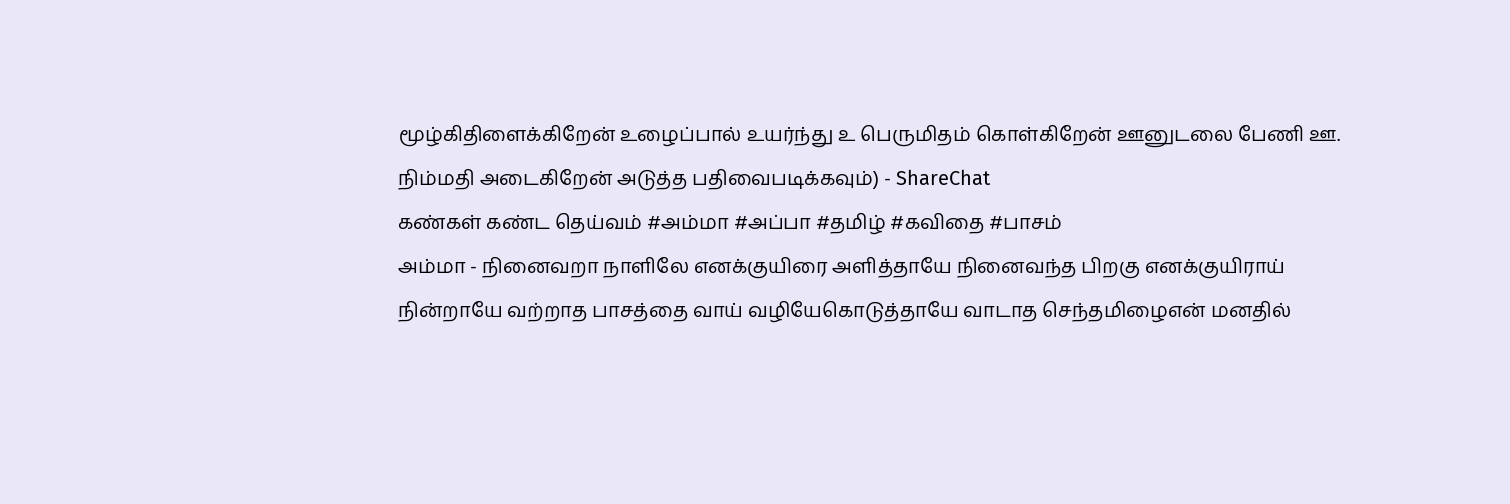மூழ்கிதிளைக்கிறேன் உழைப்பால் உயர்ந்து உ பெருமிதம் கொள்கிறேன் ஊனுடலை பேணி ஊ. நிம்மதி அடைகிறேன் அடுத்த பதிவைபடிக்கவும்) - ShareChat
கண்கள் கண்ட தெய்வம் #அம்மா #அப்பா #தமிழ் #கவிதை #பாசம்
அம்மா - நினைவறா நாளிலே எனக்குயிரை அளித்தாயே நினைவந்த பிறகு எனக்குயிராய் நின்றாயே வற்றாத பாசத்தை வாய் வழியேகொடுத்தாயே வாடாத செந்தமிழைஎன் மனதில்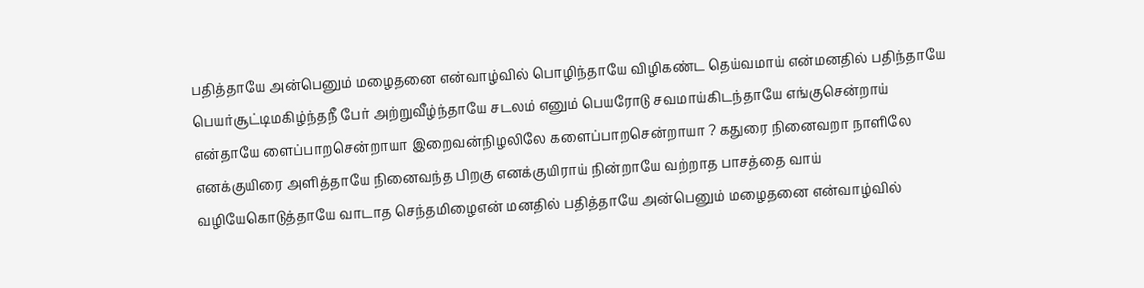பதித்தாயே அன்பெனும் மழைதனை என்வாழ்வில் பொழிந்தாயே விழிகண்ட தெய்வமாய் என்மனதில் பதிந்தாயே பெயர்சூட்டிமகிழ்ந்தநீ பேர் அற்றுவீழ்ந்தாயே சடலம் எனும் பெயரோடு சவமாய்கிடந்தாயே எங்குசென்றாய் என்தாயே ளைப்பாறசென்றாயா இறைவன்நிழலிலே களைப்பாறசென்றாயா ? கதுரை நினைவறா நாளிலே எனக்குயிரை அளித்தாயே நினைவந்த பிறகு எனக்குயிராய் நின்றாயே வற்றாத பாசத்தை வாய் வழியேகொடுத்தாயே வாடாத செந்தமிழைஎன் மனதில் பதித்தாயே அன்பெனும் மழைதனை என்வாழ்வில்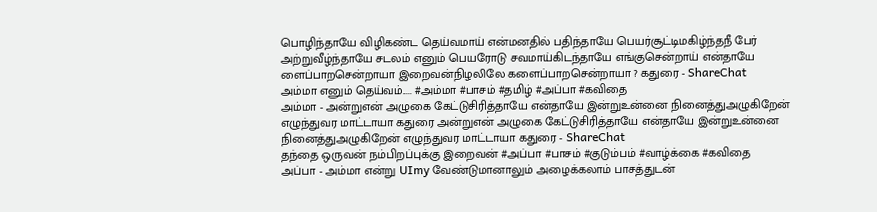பொழிந்தாயே விழிகண்ட தெய்வமாய் என்மனதில் பதிந்தாயே பெயர்சூட்டிமகிழ்ந்தநீ பேர் அற்றுவீழ்ந்தாயே சடலம் எனும் பெயரோடு சவமாய்கிடந்தாயே எங்குசென்றாய் என்தாயே ளைப்பாறசென்றாயா இறைவன்நிழலிலே களைப்பாறசென்றாயா ? கதுரை - ShareChat
அம்மா எனும் தெய்வம்..... #அம்மா #பாசம் #தமிழ் #அப்பா #கவிதை
அம்மா - அன்றுஎன் அழுகை கேட்டுசிரித்தாயே என்தாயே இன்றுஉன்னை நினைத்துஅழுகிறேன் எழுந்துவர மாட்டாயா கதுரை அன்றுஎன் அழுகை கேட்டுசிரித்தாயே என்தாயே இன்றுஉன்னை நினைத்துஅழுகிறேன் எழுந்துவர மாட்டாயா கதுரை - ShareChat
தந்தை ஒருவன் நம்பிறப்புக்கு இறைவன் #அப்பா #பாசம் #குடும்பம் #வாழ்க்கை #கவிதை
அப்பா - அம்மா என்று UImy வேண்டுமானாலும் அழைக்கலாம் பாசத்துடன்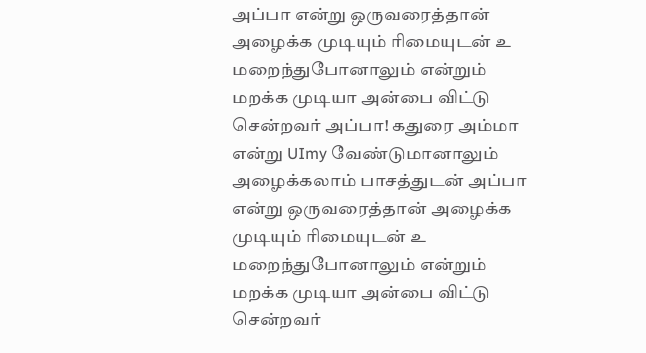அப்பா என்று ஒருவரைத்தான் அழைக்க முடியும் ரிமையுடன் உ மறைந்துபோனாலும் என்றும் மறக்க முடியா அன்பை விட்டு சென்றவர் அப்பா! கதுரை அம்மா என்று UImy வேண்டுமானாலும் அழைக்கலாம் பாசத்துடன் அப்பா என்று ஒருவரைத்தான் அழைக்க முடியும் ரிமையுடன் உ மறைந்துபோனாலும் என்றும் மறக்க முடியா அன்பை விட்டு சென்றவர்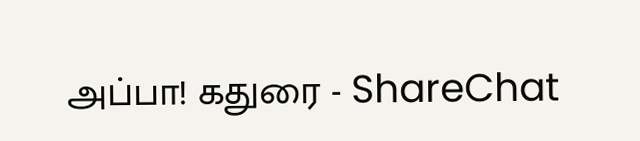அப்பா! கதுரை - ShareChat